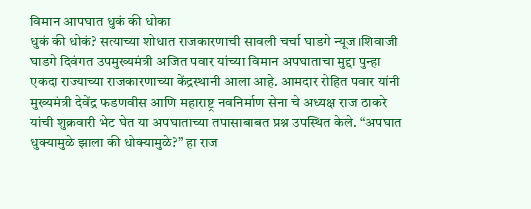विमान आपघात धुकं की धोका
धुकं की धोकं? सत्याच्या शोधात राजकारणाची सावली चर्चा घाडगे न्यूज।शिवाजी घाडगे दिवंगत उपमुख्यमंत्री अजित पवार यांच्या विमान अपघाताचा मुद्दा पुन्हा एकदा राज्याच्या राजकारणाच्या केंद्रस्थानी आला आहे. आमदार रोहित पवार यांनी मुख्यमंत्री देवेंद्र फडणवीस आणि महाराष्ट्र नवनिर्माण सेना चे अध्यक्ष राज ठाकरे यांची शुक्रवारी भेट घेत या अपघाताच्या तपासाबाबत प्रश्न उपस्थित केले. “अपघात धुक्यामुळे झाला की धोक्यामुळे?” हा राज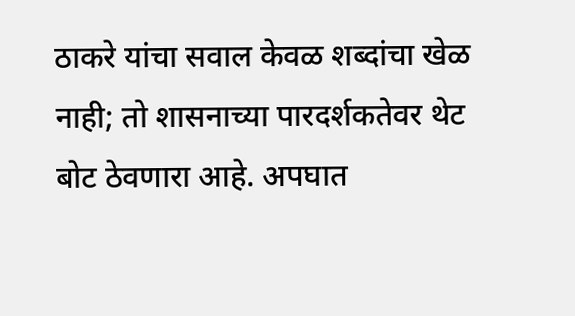ठाकरे यांचा सवाल केवळ शब्दांचा खेळ नाही; तो शासनाच्या पारदर्शकतेवर थेट बोट ठेवणारा आहे. अपघात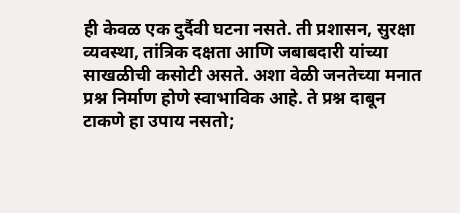ही केवळ एक दुर्दैवी घटना नसते. ती प्रशासन, सुरक्षा व्यवस्था, तांत्रिक दक्षता आणि जबाबदारी यांच्या साखळीची कसोटी असते. अशा वेळी जनतेच्या मनात प्रश्न निर्माण होणे स्वाभाविक आहे. ते प्रश्न दाबून टाकणे हा उपाय नसतो;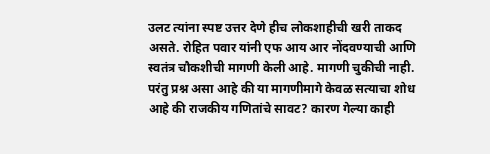उलट त्यांना स्पष्ट उत्तर देणे हीच लोकशाहीची खरी ताकद असते. रोहित पवार यांनी एफ आय आर नोंदवण्याची आणि स्वतंत्र चौकशीची मागणी केली आहे. मागणी चुकीची नाही. परंतु प्रश्न असा आहे की या मागणीमागे केवळ सत्याचा शोध आहे की राजकीय गणितांचे सावट? कारण गेल्या काही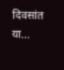दिवसांत या...